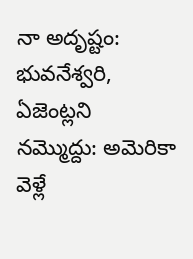నా అదృష్టం: భువనేశ్వరి, ఏజెంట్లని నమ్మొద్దు: అమెరికా వెళ్లే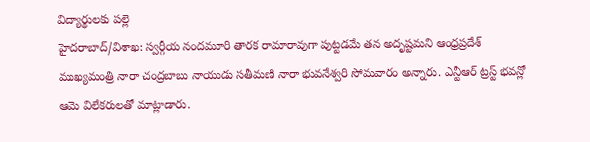విద్యార్థులకు పల్లె
హైదరాబాద్/విశాఖ: స్వర్గీయ నందమూరి తారక రామారావుగా పుట్టడమే తన అదృష్టమని ఆంధ్రప్రదేశ్ ముఖ్యమంత్రి నారా చంద్రబాబు నాయుడు సతీమణి నారా భువనేశ్వరి సోమవారం అన్నారు. ఎన్టీఆర్ ట్రస్ట్ భవన్లో ఆమె విలేకరులతో మాట్లాడారు.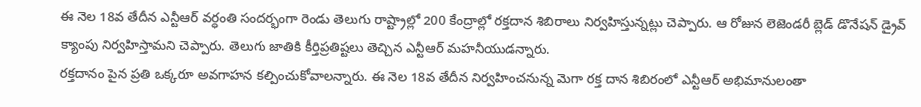ఈ నెల 18వ తేదీన ఎన్టీఆర్ వర్ధంతి సందర్భంగా రెండు తెలుగు రాష్ట్రాల్లో 200 కేంద్రాల్లో రక్తదాన శిబిరాలు నిర్వహిస్తున్నట్లు చెప్పారు. ఆ రోజున లెజెండరీ బ్లెడ్ డొనేషన్ డ్రైవ్ క్యాంపు నిర్వహిస్తామని చెప్పారు. తెలుగు జాతికి కీర్తిప్రతిష్టలు తెచ్చిన ఎన్టీఆర్ మహనీయుడన్నారు.
రక్తదానం పైన ప్రతి ఒక్కరూ అవగాహన కల్పించుకోవాలన్నారు. ఈ నెల 18వ తేదీన నిర్వహించనున్న మెగా రక్త దాన శిబిరంలో ఎన్టీఆర్ అభిమానులంతా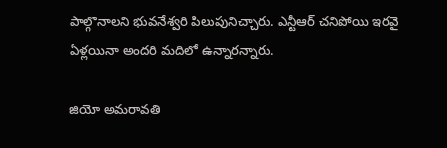పాల్గొనాలని భువనేశ్వరి పిలుపునిచ్చారు. ఎన్టీఆర్ చనిపోయి ఇరవై ఏళ్లయినా అందరి మదిలో ఉన్నారన్నారు.

జియో అమరావతి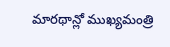మారథాన్లో ముఖ్యమంత్రి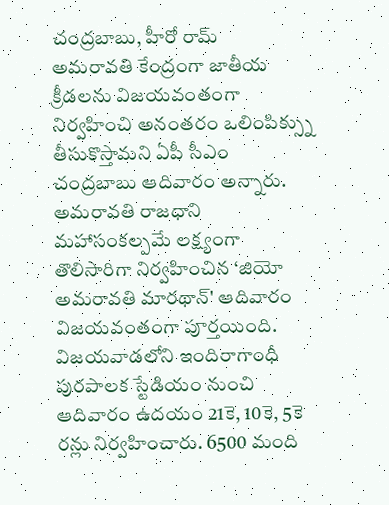చంద్రబాబు, హీరో రామ్
అమరావతి కేంద్రంగా జాతీయ క్రీడలను విజయవంతంగా నిర్వహించి అనంతరం ఒలింపిక్స్ను తీసుకొస్తామని ఏపీ సీఎం చంద్రబాబు ఆదివారం అన్నారు. అమరావతి రాజధాని మహాసంకల్పమే లక్ష్యంగా తొలిసారిగా నిర్వహించిన ‘జియో అమరావతి మారథాన్' ఆదివారం విజయవంతంగా పూర్తయింది.
విజయవాడలోని ఇందిరాగాంధీ పురపాలక స్టేడియం నుంచి ఆదివారం ఉదయం 21కె, 10కె, 5కె రన్లు నిర్వహించారు. 6500 మంది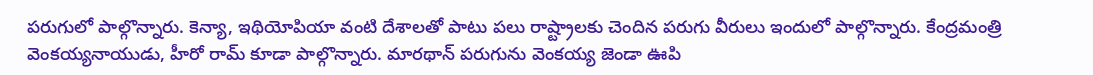పరుగులో పాల్గొన్నారు. కెన్యా, ఇథియోపియా వంటి దేశాలతో పాటు పలు రాష్ట్రాలకు చెందిన పరుగు వీరులు ఇందులో పాల్గొన్నారు. కేంద్రమంత్రి వెంకయ్యనాయుడు, హీరో రామ్ కూడా పాల్గొన్నారు. మారథాన్ పరుగును వెంకయ్య జెండా ఊపి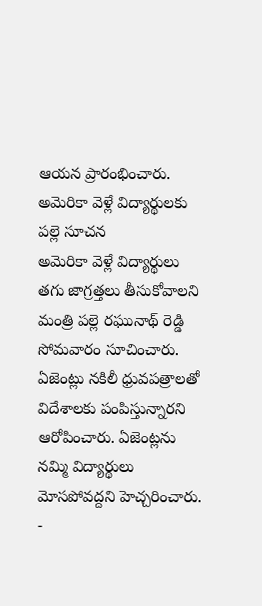ఆయన ప్రారంభించారు.
అమెరికా వెళ్లే విద్యార్థులకు పల్లె సూచన
అమెరికా వెళ్లే విద్యార్థులు తగు జాగ్రత్తలు తీసుకోవాలని మంత్రి పల్లె రఘునాథ్ రెడ్డి సోమవారం సూచించారు. ఏజెంట్లు నకిలీ ధ్రువపత్రాలతో విదేశాలకు పంపిస్తున్నారని ఆరోపించారు. ఏజెంట్లను నమ్మి విద్యార్థులు మోసపోవద్దని హెచ్చరించారు.
-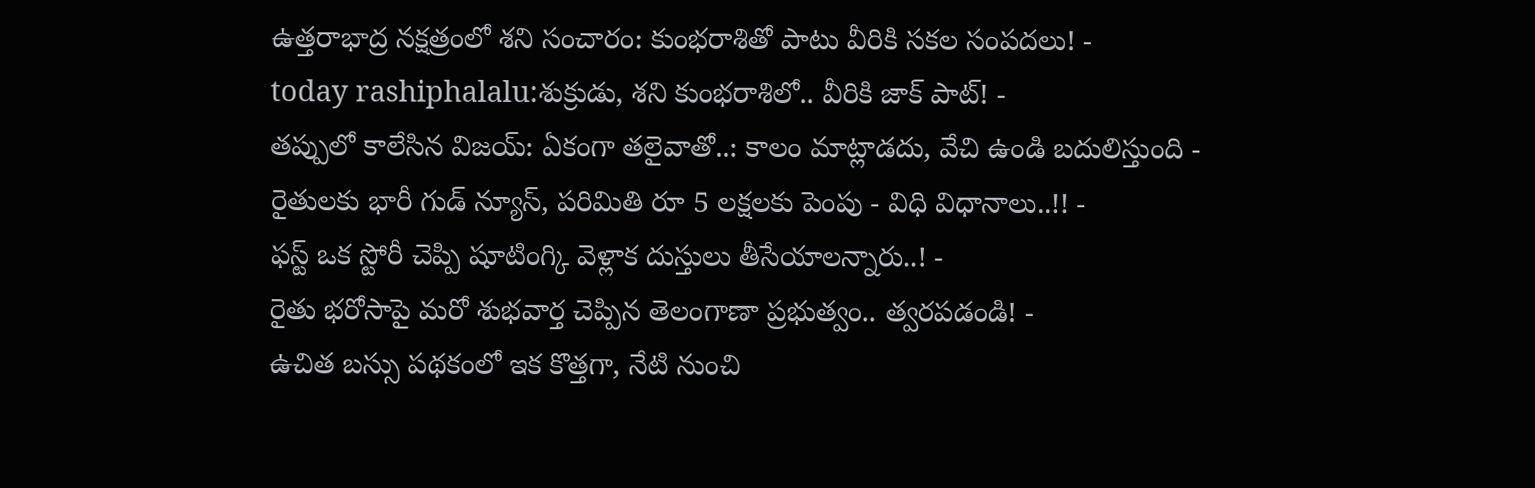ఉత్తరాభాద్ర నక్షత్రంలో శని సంచారం: కుంభరాశితో పాటు వీరికి సకల సంపదలు! -
today rashiphalalu:శుక్రుడు, శని కుంభరాశిలో.. వీరికి జాక్ పాట్! -
తప్పులో కాలేసిన విజయ్: ఏకంగా తలైవాతో..: కాలం మాట్లాడదు, వేచి ఉండి బదులిస్తుంది -
రైతులకు భారీ గుడ్ న్యూస్, పరిమితి రూ 5 లక్షలకు పెంపు - విధి విధానాలు..!! -
ఫస్ట్ ఒక స్టోరీ చెప్పి షూటింగ్కి వెళ్లాక దుస్తులు తీసేయాలన్నారు..! -
రైతు భరోసాపై మరో శుభవార్త చెప్పిన తెలంగాణా ప్రభుత్వం.. త్వరపడండి! -
ఉచిత బస్సు పథకంలో ఇక కొత్తగా, నేటి నుంచి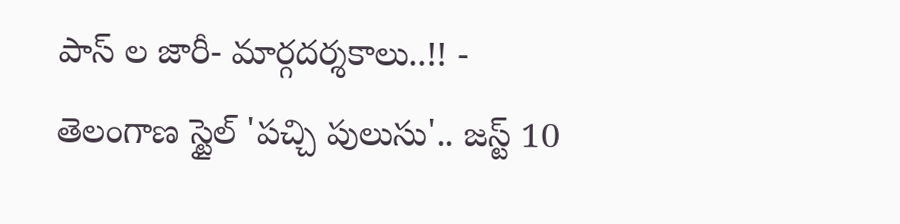పాస్ ల జారీ- మార్గదర్శకాలు..!! -
తెలంగాణ స్టైల్ 'పచ్చి పులుసు'.. జస్ట్ 10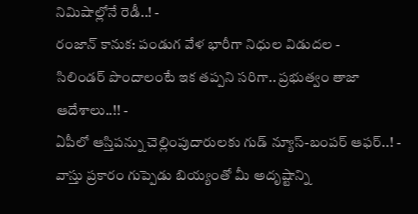నిమిషాల్లోనే రెడీ..! -
రంజాన్ కానుక: పండుగ వేళ భారీగా నిధుల విడుదల -
సిలిండర్ పొందాలంటే ఇక తప్పని సరిగా.. ప్రభుత్వం తాజా ఆదేశాలు..!! -
ఏపీలో ఆస్తిపన్ను చెల్లింపుదారులకు గుడ్ న్యూస్-బంపర్ ఆఫర్..! -
వాస్తు ప్రకారం గుప్పెడు బియ్యంతో మీ అదృష్టాన్ని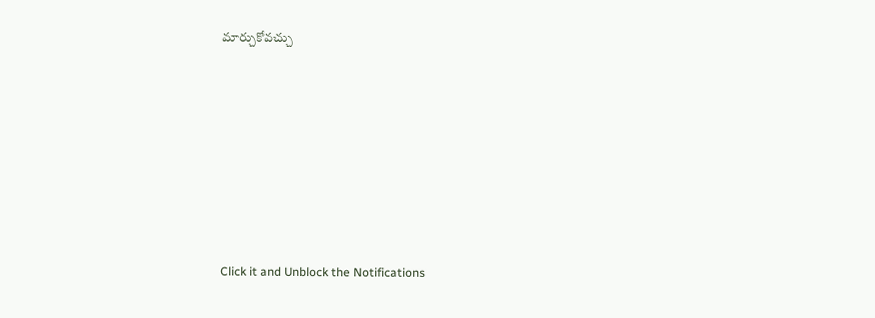మార్చుకోవచ్చు












Click it and Unblock the Notifications